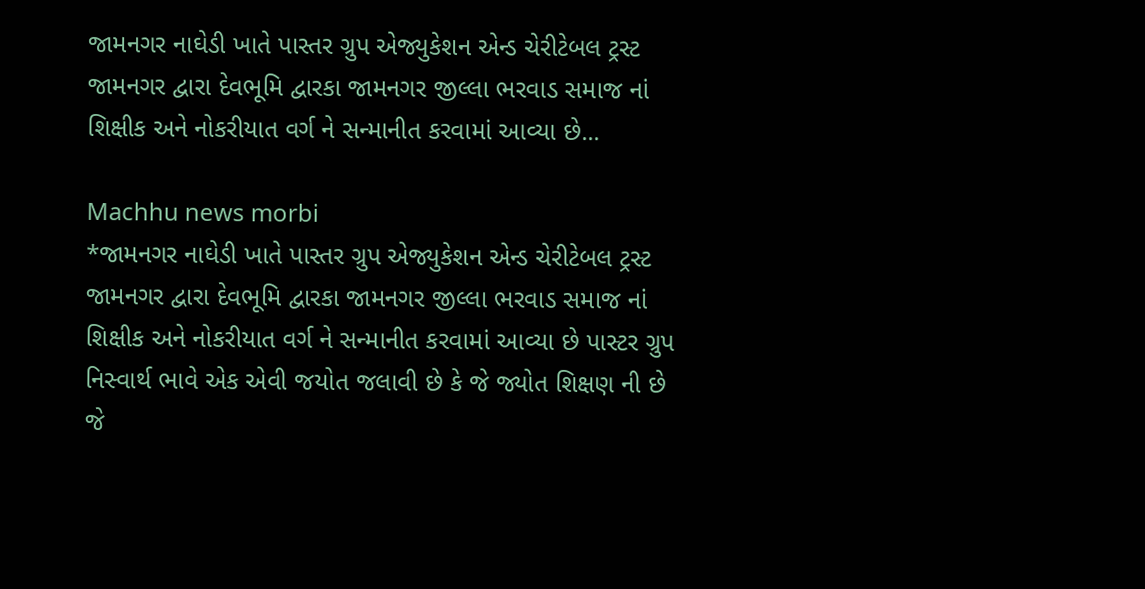જામનગર નાઘેડી ખાતે પાસ્તર ગ્રુપ એજ્યુકેશન એન્ડ ચેરીટેબલ ટ્રસ્ટ જામનગર દ્વારા દેવભૂમિ દ્વારકા જામનગર જીલ્લા ભરવાડ સમાજ નાં શિક્ષીક અને નોકરીયાત વર્ગ ને સન્માનીત કરવામાં આવ્યા છે...

Machhu news morbi
*જામનગર નાઘેડી ખાતે પાસ્તર ગ્રુપ એજ્યુકેશન એન્ડ ચેરીટેબલ ટ્રસ્ટ જામનગર દ્વારા દેવભૂમિ દ્વારકા જામનગર જીલ્લા ભરવાડ સમાજ નાં શિક્ષીક અને નોકરીયાત વર્ગ ને સન્માનીત કરવામાં આવ્યા છે પાસ્ટર ગ્રુપ નિસ્વાર્થ ભાવે એક એવી જયોત જલાવી છે કે જે જ્યોત શિક્ષણ ની છે જે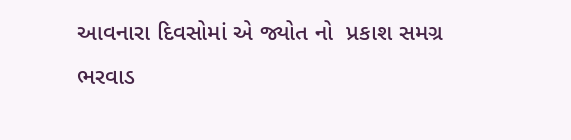આવનારા દિવસોમાં એ જ્યોત નો  પ્રકાશ સમગ્ર  ભરવાડ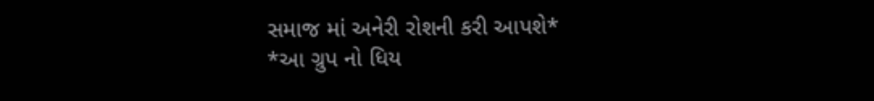સમાજ માં અનેરી રોશની કરી આપશે*
*આ ગ્રુપ નો ધિય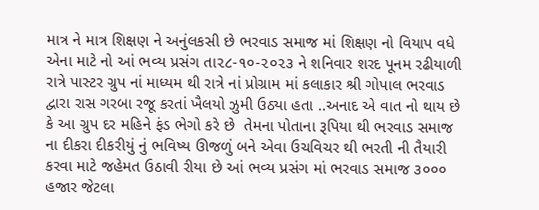માત્ર ને માત્ર શિક્ષણ ને અનુંલકસી છે ભરવાડ સમાજ માં શિક્ષણ નો વિયાપ વધે એના માટે નો આં ભવ્ય પ્રસંગ તા૨૮-૧૦-૨૦૨૩ ને શનિવાર શરદ પૂનમ રઢીયાળી રાત્રે પાસ્ટર ગ્રુપ નાં માધ્યમ થી રાત્રે નાં પ્રોગ્રામ માં કલાકાર શ્રી ગોપાલ ભરવાડ દ્વારા રાસ ગરબા રજૂ કરતાં ખૈલયો ઝુમી ઉઠ્યા હતા ..અનાદ એ વાત નો થાય છે કે આ ગ્રુપ દર મહિને ફંડ ભેગો કરે છે  તેમના પોતાના રૂપિયા થી ભરવાડ સમાજ ના દીકરા દીકરીયું નું ભવિષ્ય ઊજળું બને એવા ઉચવિચર થી ભરતી ની તૈયારી કરવા માટે જહેમત ઉઠાવી રીયા છે આં ભવ્ય પ્રસંગ માં ભરવાડ સમાજ ૩૦૦૦ હજાર જેટલા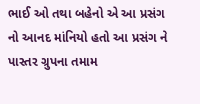ભાઈ ઓ તથા બહેનો એ આ પ્રસંગ નો આનદ માંનિયો હતો આ પ્રસંગ ને પાસ્તર ગ્રુપના તમામ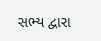સભ્ય દ્વારા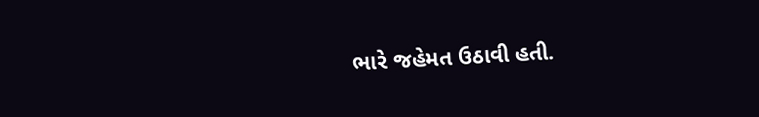ભારે જહેમત ઉઠાવી હતી.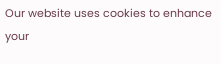Our website uses cookies to enhance your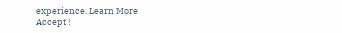experience. Learn More
Accept !